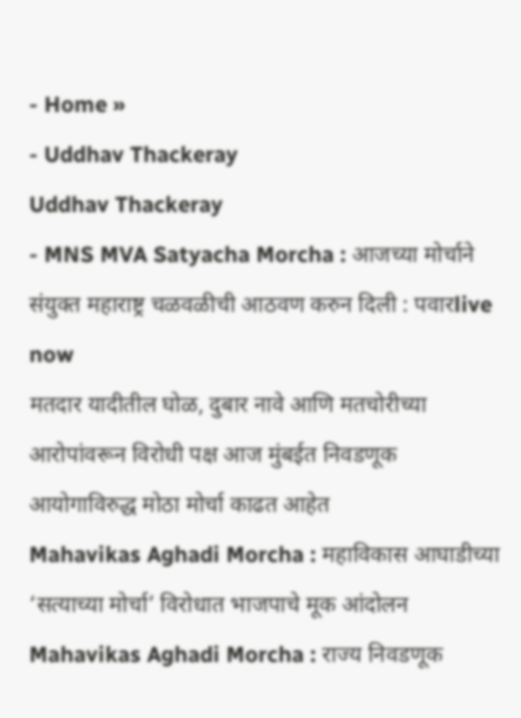- Home »
- Uddhav Thackeray
Uddhav Thackeray
- MNS MVA Satyacha Morcha : आजच्या मोर्चाने संयुक्त महाराष्ट्र चळवळीची आठवण करुन दिली : पवारlive now
मतदार यादीतील घोळ, दुबार नावे आणि मतचोरीच्या आरोपांवरून विरोधी पक्ष आज मुंबईत निवडणूक आयोगाविरुद्ध मोठा मोर्चा काढत आहेत
Mahavikas Aghadi Morcha : महाविकास आघाडीच्या ‘सत्याच्या मोर्चा’ विरोधात भाजपाचे मूक आंदोलन
Mahavikas Aghadi Morcha : राज्य निवडणूक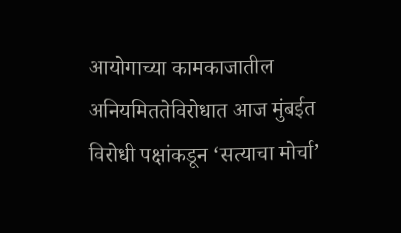आयोगाच्या कामकाजातील अनियमिततेविरोधात आज मुंबईत विरोधी पक्षांकडून ‘सत्याचा मोर्चा’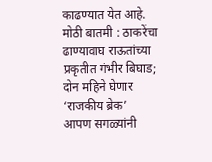काढण्यात येत आहे.
मोठी बातमी : ठाकरेंचा ढाण्यावाघ राऊतांच्या प्रकृतीत गंभीर बिघाड; दोन महिने घेणार ‘राजकीय ब्रेक’
आपण सगळ्यांनी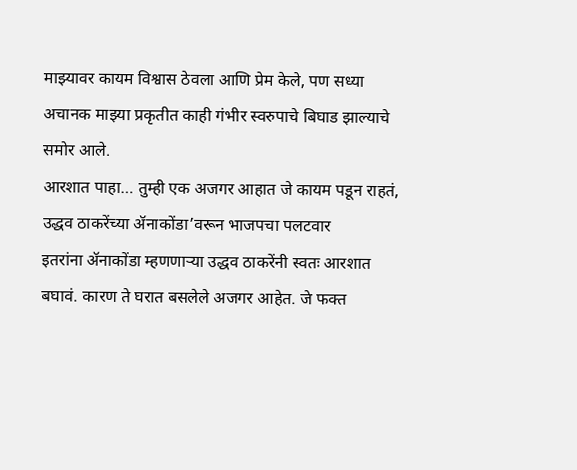माझ्यावर कायम विश्वास ठेवला आणि प्रेम केले, पण सध्या अचानक माझ्या प्रकृतीत काही गंभीर स्वरुपाचे बिघाड झाल्याचे समोर आले.
आरशात पाहा… तुम्ही एक अजगर आहात जे कायम पडून राहतं, उद्धव ठाकरेंच्या ॲनाकोंडा’वरून भाजपचा पलटवार
इतरांना ॲनाकोंडा म्हणणाऱ्या उद्धव ठाकरेंनी स्वतः आरशात बघावं. कारण ते घरात बसलेले अजगर आहेत. जे फक्त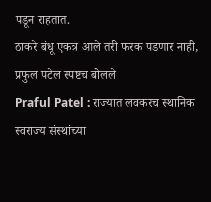पडून राहतात.
ठाकरे बंधू एकत्र आले तरी फरक पडणार नाही, प्रफुल पटेल स्पष्टच बोलले
Praful Patel : राज्यात लवकरच स्थानिक स्वराज्य संस्थांच्या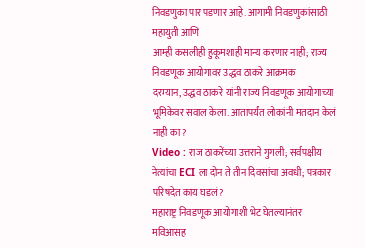निवडणुका पार पडणार आहे. आगामी निवडणुकांसाठी महायुती आणि
आम्ही कसलीही हुकूमशाही मान्य करणार नाही; राज्य निवडणूक आयोगावर उद्धव ठाकरे आक्रमक
दरम्यान, उद्धव ठाकरे यांनी राज्य निवडणूक आयोगाच्या भूमिकेवर सवाल केला. आतापर्यंत लोकांनी मतदान केलं नाही का?
Video : राज ठाकरेंच्या उत्तराने गुगली; सर्वपक्षीय नेत्यांचा ECI ला दोन ते तीन दिवसांचा अवधी; पत्रकार परिषदेत काय घडलं?
महाराष्ट्र निवडणूक आयोगाशी भेट घेतल्यानंतर मविआसह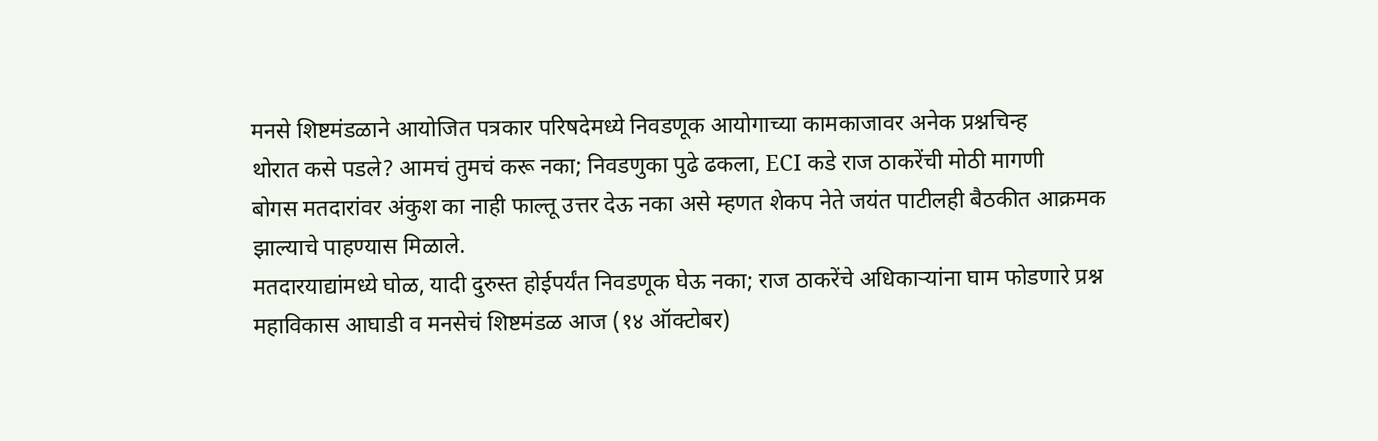मनसे शिष्टमंडळाने आयोजित पत्रकार परिषदेमध्ये निवडणूक आयोगाच्या कामकाजावर अनेक प्रश्नचिन्ह
थोरात कसे पडले? आमचं तुमचं करू नका; निवडणुका पुढे ढकला, ECI कडे राज ठाकरेंची मोठी मागणी
बोगस मतदारांवर अंकुश का नाही फाल्तू उत्तर देऊ नका असे म्हणत शेकप नेते जयंत पाटीलही बैठकीत आक्रमक झाल्याचे पाहण्यास मिळाले.
मतदारयाद्यांमध्ये घोळ, यादी दुरुस्त होईपर्यंत निवडणूक घेऊ नका; राज ठाकरेंचे अधिकाऱ्यांना घाम फोडणारे प्रश्न
महाविकास आघाडी व मनसेचं शिष्टमंडळ आज (१४ ऑक्टोबर)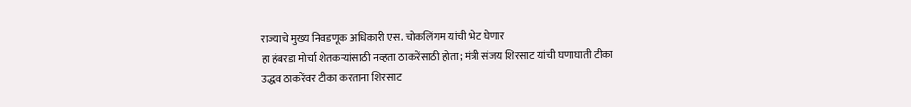राज्याचे मुख्य निवडणूक अधिकारी एस. चोकलिंगम यांची भेट घेणार
हा हंबरडा मोर्चा शेतकऱ्यांसाठी नव्हता ठाकरेंसाठी होता; मंत्री संजय शिरसाट यांची घणाघाती टीका
उद्धव ठाकरेंवर टीका करताना शिरसाट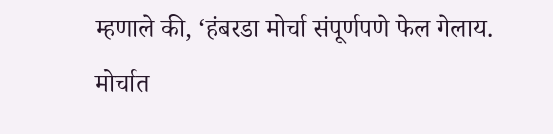म्हणाले की, ‘हंबरडा मोर्चा संपूर्णपणे फेल गेलाय. मोर्चात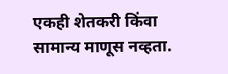एकही शेतकरी किंवा सामान्य माणूस नव्हता.